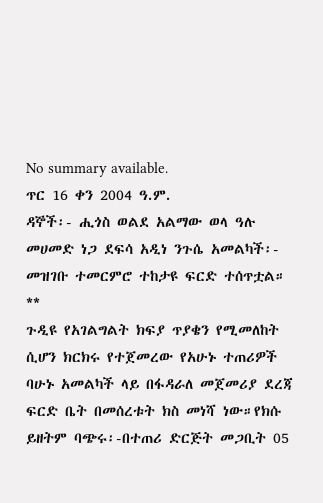No summary available.
ጥር 16 ቀን 2004 ዓ.ም.
ዳኞች፡- ሒጎስ ወልደ አልማው ወላ ዓሉ መሀመድ ነጋ ደፍሳ አዲነ ንጉሴ አመልካች፡-
መዝገቡ ተመርምሮ ተከታዩ ፍርድ ተሰጥቷል።
**
ጉዲዩ የአገልግልት ክፍያ ጥያቄን የሚመለከት ሲሆን ክርክሩ የተጀመረው የአሁኑ ተጠሪዎች ባሁኑ አመልካች ላይ በፋዳራለ መጀመሪያ ደረጃ ፍርድ ቤት በመሰረቱት ክስ መነሻ ነው።የክሱ ይዘትም ባጭሩ፡-በተጠሪ ድርጅት መጋቢት 05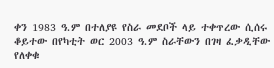ቀን 1983 ዓ.ም በተለያዩ የስራ መደቦች ላይ ተቀጥረው ሲሰሩ ቆይተው በየካቲት ወር 2003 ዓ.ም ስራቸውን በገዛ ፈቃዲቸው የለቀቁ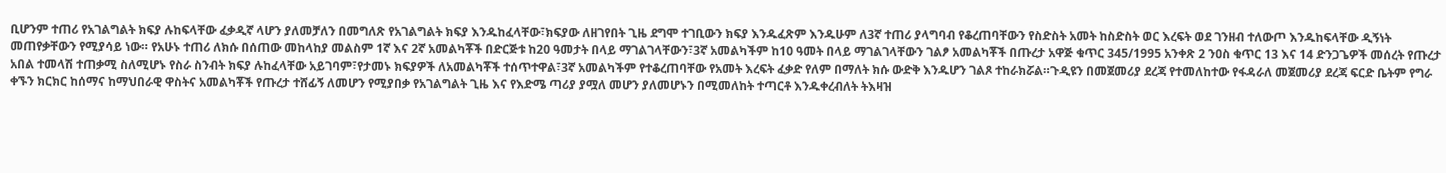ቢሆንም ተጠሪ የአገልግልት ክፍያ ሉከፍላቸው ፈቃዲኛ ላሆን ያለመቻለን በመግለጽ የአገልግልት ክፍያ እንዱከፈላቸው፣ክፍያው ለዘገየበት ጊዜ ደግሞ ተገቢውን ክፍያ እንዱፈጽም እንዱሁም ለ3ኛ ተጠሪ ያላግባብ የቆረጠባቸውን የስድስት አመት ከስድስት ወር እረፍት ወደ ገንዘብ ተለውጦ እንዱከፍላቸው ዲኝነት መጠየቃቸውን የሚያሳይ ነው። የአሁኑ ተጠሪ ለክሱ በሰጠው መከላከያ መልስም 1ኛ እና 2ኛ አመልካቾች በድርጅቱ ከ20 ዓመታት በላይ ማገልገላቸውን፣3ኛ አመልካችም ከ10 ዓመት በላይ ማገልገላቸውን ገልፆ አመልካቾች በጡረታ አዋጅ ቁጥር 345/1995 አንቀጽ 2 ንዐስ ቁጥር 13 እና 14 ድንጋጌዎች መሰረት የጡረታ አበል ተመላሽ ተጠቃሚ ስለሚሆኑ የስራ ስንብት ክፍያ ሉከፈላቸው አይገባም፣የታመኑ ክፍያዎች ለአመልካቾች ተሰጥተዋል፣3ኛ አመልካችም የተቆረጠባቸው የአመት እረፍት ፈቃድ የለም በማለት ክሱ ውድቅ እንዱሆን ገልጾ ተከራክሯል።ጉዲዩን በመጀመሪያ ደረጃ የተመለከተው የፋዳራለ መጀመሪያ ደረጃ ፍርድ ቤትም የግራ ቀኙን ክርክር ከሰማና ከማህበራዊ ዋስትና አመልካቾች የጡረታ ተሸፊኝ ለመሆን የሚያበቃ የአገልግልት ጊዜ እና የእድሜ ጣሪያ ያሟለ መሆን ያለመሆኑን በሚመለከት ተጣርቶ እንዱቀረብለት ትእዛዝ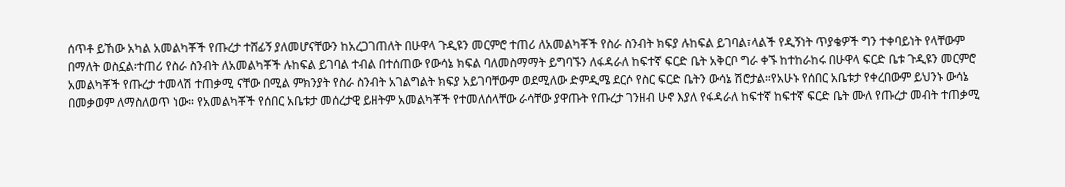ሰጥቶ ይኸው አካል አመልካቾች የጡረታ ተሸፊኝ ያለመሆናቸውን ከአረጋገጠለት በሁዋላ ጉዲዩን መርምሮ ተጠሪ ለአመልካቾች የስራ ስንብት ክፍያ ሉከፍል ይገባል፣ላልች የዲኝነት ጥያቄዎች ግን ተቀባይነት የላቸውም በማለት ወስኗል፡ተጠሪ የስራ ስንብት ለአመልካቾች ሉከፍል ይገባል ተብል በተሰጠው የውሳኔ ክፍል ባለመስማማት ይግባኙን ለፋዳራለ ከፍተኛ ፍርድ ቤት አቅርቦ ግራ ቀኙ ከተከራከሩ በሁዋላ ፍርድ ቤቱ ጉዲዩን መርምሮ አመልካቾች የጡረታ ተመላሽ ተጠቃሚ ናቸው በሚል ምክንያት የስራ ስንብት አገልግልት ክፍያ አይገባቸውም ወደሚለው ድምዲሜ ደርሶ የስር ፍርድ ቤትን ውሳኔ ሽሮታል።የአሁኑ የሰበር አቤቱታ የቀረበውም ይህንኑ ውሳኔ በመቃወም ለማስለወጥ ነው። የአመልካቾች የሰበር አቤቱታ መሰረታዊ ይዘትም አመልካቾች የተመለሰላቸው ራሳቸው ያዋጡት የጡረታ ገንዘብ ሁኖ እያለ የፋዳራለ ከፍተኛ ከፍተኛ ፍርድ ቤት ሙለ የጡረታ መብት ተጠቃሚ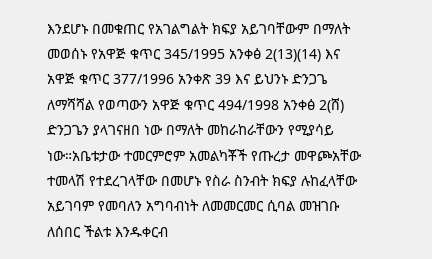እንደሆኑ በመቁጠር የአገልግልት ክፍያ አይገባቸውም በማለት መወሰኑ የአዋጅ ቁጥር 345/1995 አንቀፅ 2(13)(14) እና አዋጅ ቁጥር 377/1996 አንቀጽ 39 እና ይህንኑ ድንጋጌ ለማሻሻል የወጣውን አዋጅ ቁጥር 494/1998 አንቀፅ 2(ሸ) ድንጋጌን ያላገናዘበ ነው በማለት መከራከራቸውን የሚያሳይ ነው።አቤቱታው ተመርምሮም አመልካቾች የጡረታ መዋጮአቸው ተመላሽ የተደረገላቸው በመሆኑ የስራ ስንብት ክፍያ ሉከፈላቸው አይገባም የመባለን አግባብነት ለመመርመር ሲባል መዝገቡ ለሰበር ችልቱ እንዱቀርብ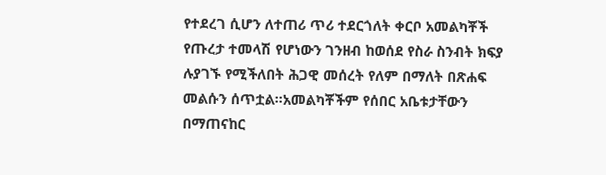የተደረገ ሲሆን ለተጠሪ ጥሪ ተደርጎለት ቀርቦ አመልካቾች የጡረታ ተመላሽ የሆነውን ገንዘብ ከወሰደ የስራ ስንብት ክፍያ ሉያገኙ የሚችለበት ሕጋዊ መሰረት የለም በማለት በጽሐፍ መልሱን ሰጥቷል።አመልካቾችም የሰበር አቤቱታቸውን በማጠናከር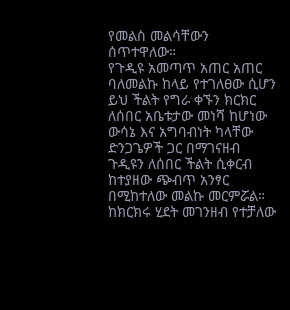የመልስ መልሳቸውን ሰጥተዋለው።
የጉዲዩ አመጣጥ አጠር አጠር ባለመልኩ ከላይ የተገለፀው ሲሆን ይህ ችልት የግራ ቀኙን ክርክር ለሰበር አቤቱታው መነሻ ከሆነው ውሳኔ እና አግባብነት ካላቸው ድንጋጌዎች ጋር በማገናዘብ ጉዲዩን ለሰበር ችልት ሲቀርብ ከተያዘው ጭብጥ አንፃር በሚከተለው መልኩ መርምሯል።
ከክርክሩ ሂደት መገንዘብ የተቻለው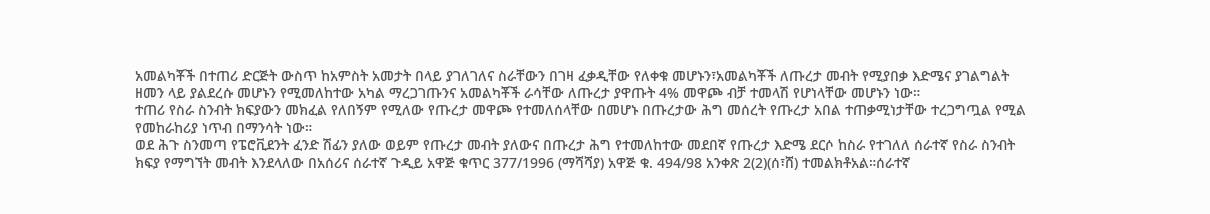አመልካቾች በተጠሪ ድርጅት ውስጥ ከአምስት አመታት በላይ ያገለገለና ስራቸውን በገዛ ፈቃዲቸው የለቀቁ መሆኑን፣አመልካቾች ለጡረታ መብት የሚያበቃ እድሜና ያገልግልት ዘመን ላይ ያልደረሱ መሆኑን የሚመለከተው አካል ማረጋገጡንና አመልካቾች ራሳቸው ለጡረታ ያዋጡት 4% መዋጮ ብቻ ተመላሽ የሆነላቸው መሆኑን ነው።
ተጠሪ የስራ ስንብት ክፍያውን መክፈል የለበኝም የሚለው የጡረታ መዋጮ የተመለሰላቸው በመሆኑ በጡረታው ሕግ መሰረት የጡረታ አበል ተጠቃሚነታቸው ተረጋግጧል የሚል የመከራከሪያ ነጥብ በማንሳት ነው።
ወደ ሕጉ ስንመጣ የፔሮቪደንት ፈንድ ሽፊን ያለው ወይም የጡረታ መብት ያለውና በጡረታ ሕግ የተመለከተው መደበኛ የጡረታ እድሜ ደርሶ ከስራ የተገለለ ሰራተኛ የስራ ስንብት ክፍያ የማግኘት መብት እንደላለው በአሰሪና ሰራተኛ ጉዲይ አዋጅ ቁጥር 377/1996 (ማሻሻያ) አዋጅ ቁ. 494/98 አንቀጽ 2(2)(ሰ፣ሸ) ተመልክቶአል።ሰራተኛ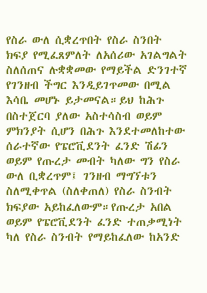የስራ ውለ ሲቋረጥበት የስራ ስንበት ክፍያ የሚፈጸምለት ለአሰሪው አገልግልት ስለሰጠና ሉቋቋመው የማይችል ድንገተኛ የገንዘብ ችግር እንዲይገጥመው በሚል እሳቤ መሆኑ ይታመናል።ይህ ከሕጉ በስተጀርባ ያለው አስተሳስብ ወይም ምክንያት ሲሆን በሕጉ እንደተመለከተው ሰራተኛው የፔሮቪደንት ፈንድ ሽፊን ወይም የጡረታ መብት ካለው ግን የስራ ውለ ቢቋረጥም፤ ገንዘብ ማግኘቱን ስለሚቀጥል (ስለቀጠለ) የስራ ስንብት ክፍያው አይከፈለውም።የጡረታ አበል ወይም የፔሮቪደንት ፈንድ ተጠቃሚነት ካለ የስራ ስንብት የማይከፈለው ከአንድ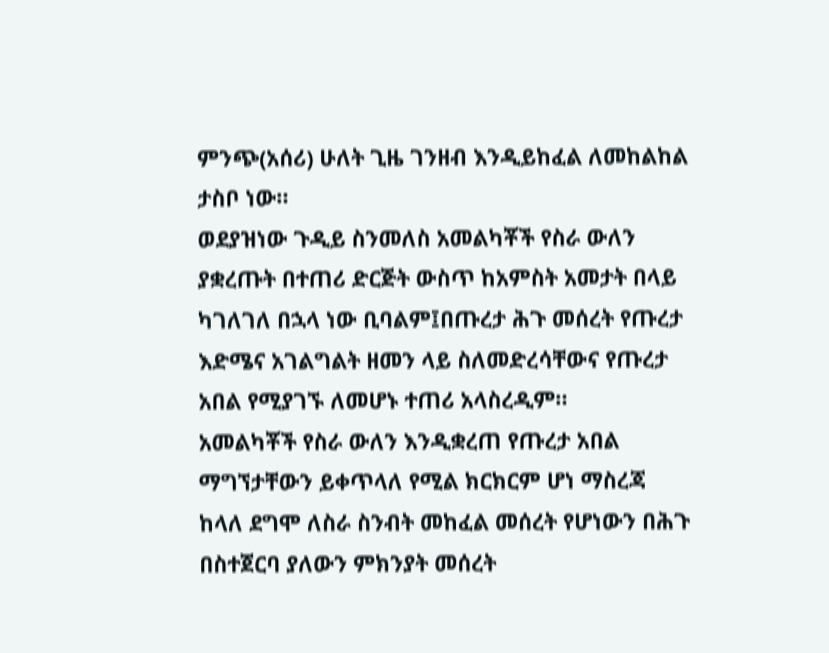ምንጭ(አሰሪ) ሁለት ጊዜ ገንዘብ እንዲይከፈል ለመከልከል ታስቦ ነው።
ወደያዝነው ጉዲይ ስንመለስ አመልካቾች የስራ ውለን ያቋረጡት በተጠሪ ድርጅት ውስጥ ከአምስት አመታት በላይ ካገለገለ በኋላ ነው ቢባልም፤በጡረታ ሕጉ መሰረት የጡረታ እድሜና አገልግልት ዘመን ላይ ስለመድረሳቸውና የጡረታ አበል የሚያገኙ ለመሆኑ ተጠሪ አላስረዲም።
አመልካቾች የስራ ውለን እንዲቋረጠ የጡረታ አበል ማግኘታቸውን ይቀጥላለ የሚል ክርክርም ሆነ ማስረጃ ከላለ ደግሞ ለስራ ስንብት መከፈል መሰረት የሆነውን በሕጉ በስተጀርባ ያለውን ምክንያት መሰረት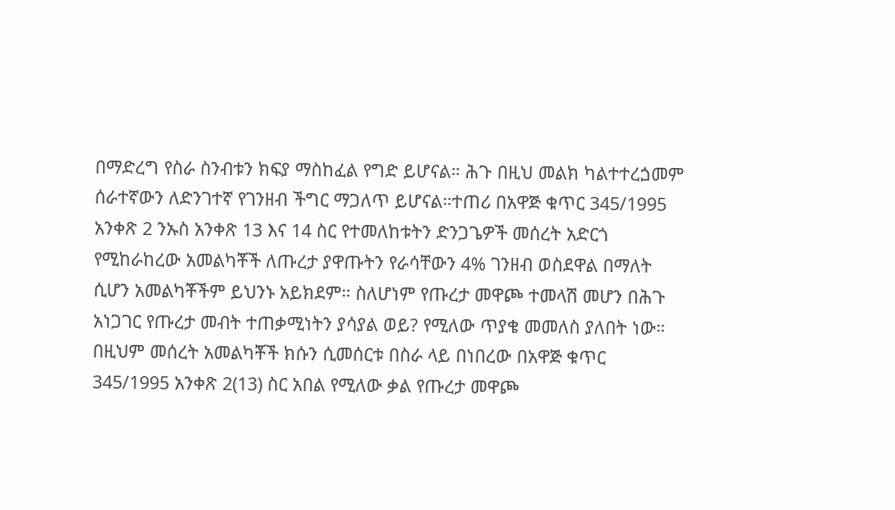በማድረግ የስራ ስንብቱን ክፍያ ማስከፈል የግድ ይሆናል። ሕጉ በዚህ መልክ ካልተተረጏመም ሰራተኛውን ለድንገተኛ የገንዘብ ችግር ማጋለጥ ይሆናል።ተጠሪ በአዋጅ ቁጥር 345/1995 አንቀጽ 2 ንኡስ አንቀጽ 13 እና 14 ስር የተመለከቱትን ድንጋጌዎች መሰረት አድርጎ የሚከራከረው አመልካቾች ለጡረታ ያዋጡትን የራሳቸውን 4% ገንዘብ ወስደዋል በማለት ሲሆን አመልካቾችም ይህንኑ አይክደም። ስለሆነም የጡረታ መዋጮ ተመላሽ መሆን በሕጉ አነጋገር የጡረታ መብት ተጠቃሚነትን ያሳያል ወይ? የሚለው ጥያቄ መመለስ ያለበት ነው።
በዚህም መሰረት አመልካቾች ክሱን ሲመሰርቱ በስራ ላይ በነበረው በአዋጅ ቁጥር 345/1995 አንቀጽ 2(13) ስር አበል የሚለው ቃል የጡረታ መዋጮ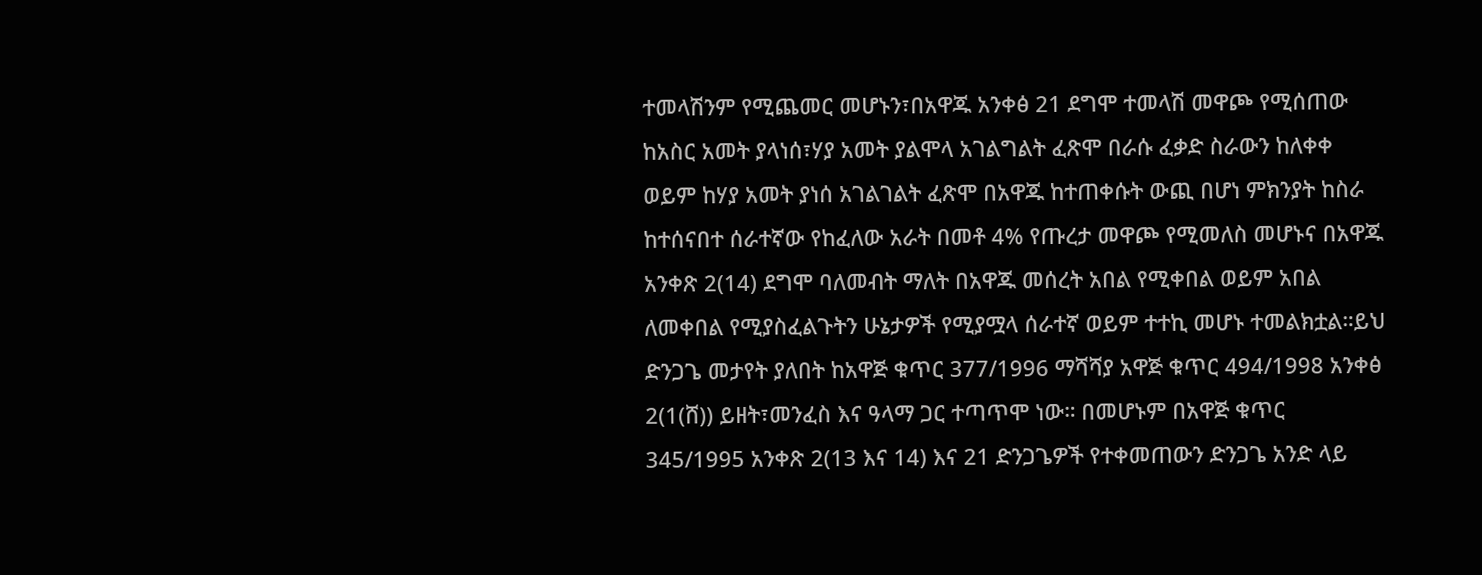ተመላሽንም የሚጨመር መሆኑን፣በአዋጁ አንቀፅ 21 ደግሞ ተመላሽ መዋጮ የሚሰጠው ከአስር አመት ያላነሰ፣ሃያ አመት ያልሞላ አገልግልት ፈጽሞ በራሱ ፈቃድ ስራውን ከለቀቀ ወይም ከሃያ አመት ያነሰ አገልገልት ፈጽሞ በአዋጁ ከተጠቀሱት ውጪ በሆነ ምክንያት ከስራ ከተሰናበተ ሰራተኛው የከፈለው አራት በመቶ 4% የጡረታ መዋጮ የሚመለስ መሆኑና በአዋጁ አንቀጽ 2(14) ደግሞ ባለመብት ማለት በአዋጁ መሰረት አበል የሚቀበል ወይም አበል ለመቀበል የሚያስፈልጉትን ሁኔታዎች የሚያሟላ ሰራተኛ ወይም ተተኪ መሆኑ ተመልክቷል።ይህ ድንጋጌ መታየት ያለበት ከአዋጅ ቁጥር 377/1996 ማሻሻያ አዋጅ ቁጥር 494/1998 አንቀፅ 2(1(ሸ)) ይዘት፣መንፈስ እና ዓላማ ጋር ተጣጥሞ ነው። በመሆኑም በአዋጅ ቁጥር 345/1995 አንቀጽ 2(13 እና 14) እና 21 ድንጋጌዎች የተቀመጠውን ድንጋጌ አንድ ላይ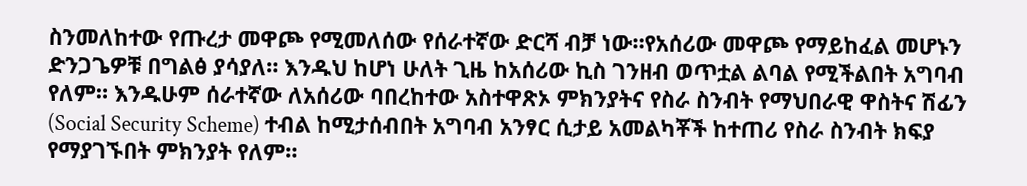ስንመለከተው የጡረታ መዋጮ የሚመለሰው የሰራተኛው ድርሻ ብቻ ነው።የአሰሪው መዋጮ የማይከፈል መሆኑን ድንጋጌዎቹ በግልፅ ያሳያለ። እንዱህ ከሆነ ሁለት ጊዜ ከአሰሪው ኪስ ገንዘብ ወጥቷል ልባል የሚችልበት አግባብ የለም። እንዱሁም ሰራተኛው ለአሰሪው ባበረከተው አስተዋጽኦ ምክንያትና የስራ ስንብት የማህበራዊ ዋስትና ሽፊን (Social Security Scheme) ተብል ከሚታሰብበት አግባብ አንፃር ሲታይ አመልካቾች ከተጠሪ የስራ ስንብት ክፍያ የማያገኙበት ምክንያት የለም።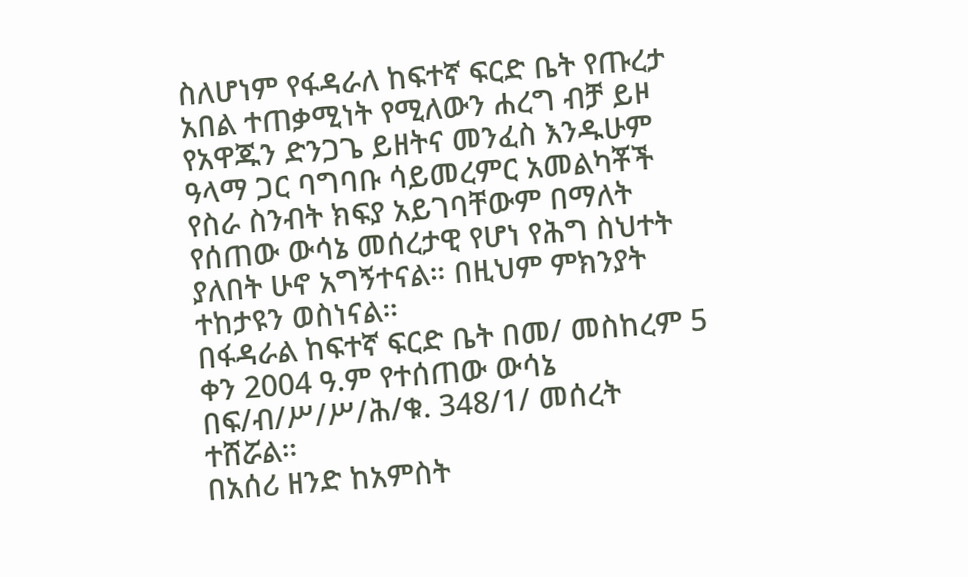ስለሆነም የፋዳራለ ከፍተኛ ፍርድ ቤት የጡረታ አበል ተጠቃሚነት የሚለውን ሐረግ ብቻ ይዞ የአዋጁን ድንጋጌ ይዘትና መንፈስ እንዱሁም ዓላማ ጋር ባግባቡ ሳይመረምር አመልካቾች የስራ ስንብት ክፍያ አይገባቸውም በማለት የሰጠው ውሳኔ መሰረታዊ የሆነ የሕግ ስህተት ያለበት ሁኖ አግኝተናል። በዚህም ምክንያት ተከታዩን ወስነናል።
በፋዳራል ከፍተኛ ፍርድ ቤት በመ/ መስከረም 5 ቀን 2004 ዓ.ም የተሰጠው ውሳኔ በፍ/ብ/ሥ/ሥ/ሕ/ቁ. 348/1/ መሰረት ተሸሯል።
በአሰሪ ዘንድ ከአምስት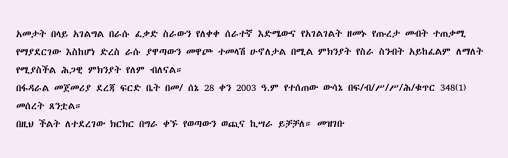አመታት በላይ አገልግል በራሱ ፈቃድ ስራውን የለቀቀ ሰራተኛ እድሜውና የአገልገልት ዘመኑ የጡረታ መብት ተጠቃሚ የማያደርገው እስከሆነ ድረስ ራሱ ያዋጣውን መዋጮ ተመላሽ ሁኖለታል በሚል ምክንያት የስራ ስንብት አይከፈልም ለማለት የሚያስችል ሕጋዊ ምክንያት የለም ብለናል።
በፋዳራል መጀመሪያ ደረጃ ፍርድ ቤት በመ/ ሰኔ 28 ቀን 2003 ዓ.ም የተሰጠው ውሳኔ በፍ/ብ/ሥ/ሥ/ሕ/ቁጥር 348(1) መሰረት ጸንቷል።
በዚህ ችልት ለተደረገው ክርክር በግራ ቀኙ የወጣውን ወጪና ኪሣራ ይቻቻለ። መዝገቡ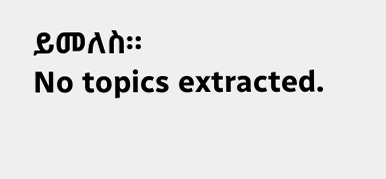ይመለስ።
No topics extracted.